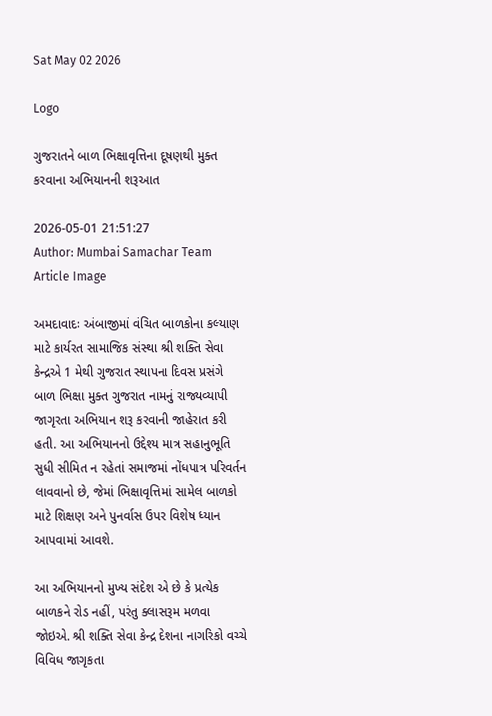Sat May 02 2026

Logo

ગુજરાતને બાળ ભિક્ષાવૃત્તિના દૂષણથી મુક્ત કરવાના અભિયાનની શરૂઆત

2026-05-01 21:51:27
Author: Mumbai Samachar Team
Article Image

અમદાવાદઃ અંબાજીમાં વંચિત બાળકોના કલ્યાણ માટે કાર્યરત સામાજિક સંસ્થા શ્રી શક્તિ સેવા કેન્દ્રએ 1 મેથી ગુજરાત સ્થાપના દિવસ પ્રસંગે બાળ ભિક્ષા મુક્ત ગુજરાત નામનું રાજ્યવ્યાપી જાગૃરતા અભિયાન શરૂ કરવાની જાહેરાત કરી  હતી. આ અભિયાનનો ઉદ્દેશ્ય માત્ર સહાનુભૂતિ સુધી સીમિત ન રહેતાં સમાજમાં નોંધપાત્ર પરિવર્તન લાવવાનો છે, જેમાં ભિક્ષાવૃત્તિમાં સામેલ બાળકો માટે શિક્ષણ અને પુનર્વાસ ઉપર વિશેષ ધ્યાન આપવામાં આવશે.

આ અભિયાનનો મુખ્ય સંદેશ એ છે કે પ્રત્યેક બાળકને રોડ નહીં, પરંતુ ક્લાસરૂમ મળવા જોઇએ. શ્રી શક્તિ સેવા કેન્દ્ર દેશના નાગરિકો વચ્ચે વિવિધ જાગૃકતા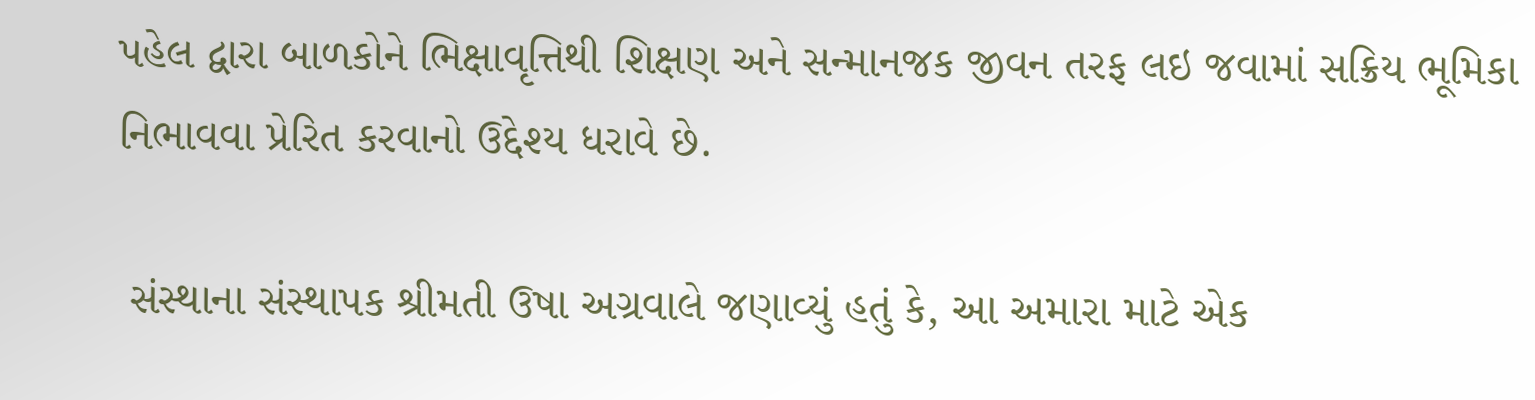પહેલ દ્વારા બાળકોને ભિક્ષાવૃત્તિથી શિક્ષણ અને સન્માનજક જીવન તરફ લઇ જવામાં સક્રિય ભૂમિકા નિભાવવા પ્રેરિત કરવાનો ઉદ્દેશ્ય ધરાવે છે.

 સંસ્થાના સંસ્થાપક શ્રીમતી ઉષા અગ્રવાલે જણાવ્યું હતું કે, આ અમારા માટે એક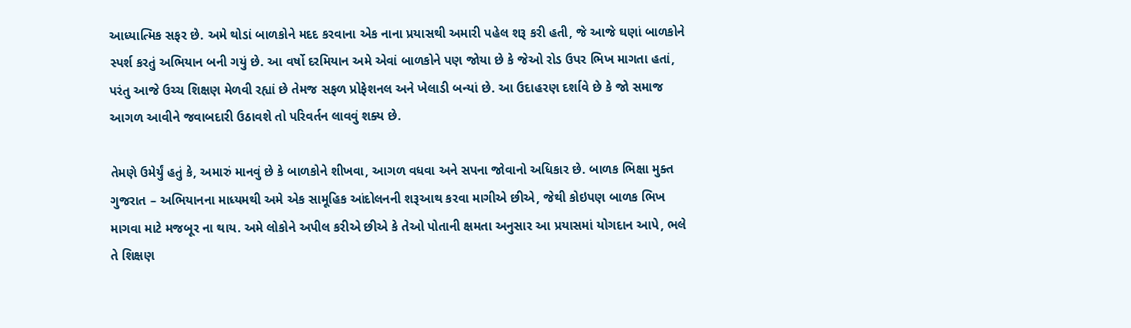આધ્યાત્મિક સફર છે. અમે થોડાં બાળકોને મદદ કરવાના એક નાના પ્રયાસથી અમારી પહેલ શરૂ કરી હતી, જે આજે ઘણાં બાળકોને સ્પર્શ કરતું અભિયાન બની ગયું છે. આ વર્ષો દરમિયાન અમે એવાં બાળકોને પણ જોયા છે કે જેઓ રોડ ઉપર ભિખ માગતા હતાં, પરંતુ આજે ઉચ્ચ શિક્ષણ મેળવી રહ્યાં છે તેમજ સફળ પ્રોફેશનલ અને ખેલાડી બન્યાં છે. આ ઉદાહરણ દર્શાવે છે કે જો સમાજ આગળ આવીને જવાબદારી ઉઠાવશે તો પરિવર્તન લાવવું શક્ય છે.

તેમણે ઉમેર્યું હતું કે, અમારું માનવું છે કે બાળકોને શીખવા, આગળ વધવા અને સપના જોવાનો અધિકાર છે. બાળક ભિક્ષા મુક્ત ગુજરાત – અભિયાનના માધ્યમથી અમે એક સામૂહિક આંદોલનની શરૂઆથ કરવા માગીએ છીએ, જેથી કોઇપણ બાળક ભિખ માગવા માટે મજબૂર ના થાય. અમે લોકોને અપીલ કરીએ છીએ કે તેઓ પોતાની ક્ષમતા અનુસાર આ પ્રયાસમાં યોગદાન આપે, ભલે તે શિક્ષણ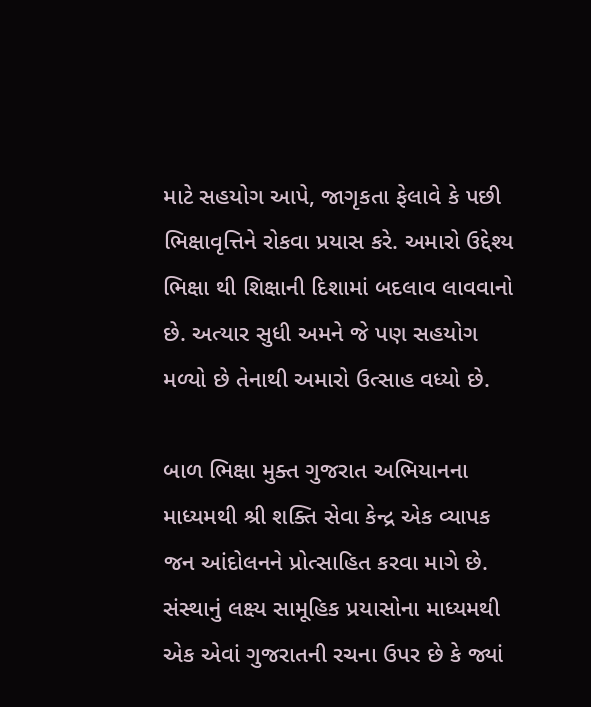માટે સહયોગ આપે, જાગૃકતા ફેલાવે કે પછી ભિક્ષાવૃત્તિને રોકવા પ્રયાસ કરે. અમારો ઉદ્દેશ્ય ભિક્ષા થી શિક્ષાની દિશામાં બદલાવ લાવવાનો છે. અત્યાર સુધી અમને જે પણ સહયોગ મળ્યો છે તેનાથી અમારો ઉત્સાહ વધ્યો છે.

બાળ ભિક્ષા મુક્ત ગુજરાત અભિયાનના માધ્યમથી શ્રી શક્તિ સેવા કેન્દ્ર એક વ્યાપક જન આંદોલનને પ્રોત્સાહિત કરવા માગે છે. સંસ્થાનું લક્ષ્ય સામૂહિક પ્રયાસોના માધ્યમથી એક એવાં ગુજરાતની રચના ઉપર છે કે જ્યાં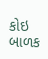કોઇ બાળક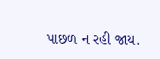પાછળ ન રહી જાય.